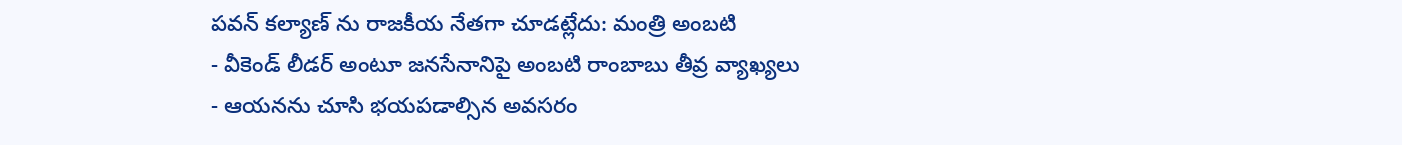పవన్ కల్యాణ్ ను రాజకీయ నేతగా చూడట్లేదు: మంత్రి అంబటి
- వీకెండ్ లీడర్ అంటూ జనసేనానిపై అంబటి రాంబాబు తీవ్ర వ్యాఖ్యలు
- ఆయనను చూసి భయపడాల్సిన అవసరం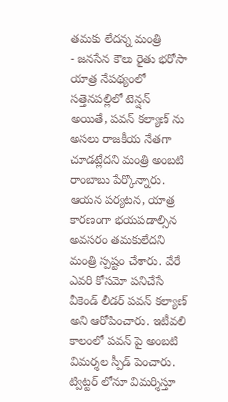తమకు లేదన్న మంత్రి
- జనసేన కౌలు రైతు భరోసా యాత్ర నేపథ్యంలో సత్తెనపల్లిలో టెన్షన్
అయితే, పవన్ కల్యాణ్ ను అసలు రాజకీయ నేతగా చూడట్లేదని మంత్రి అంబటి రాంబాబు పేర్కొన్నారు. ఆయన పర్యటన, యాత్ర కారణంగా భయపడాల్సిన అవసరం తమకులేదని మంత్రి స్పష్టం చేశారు. వేరే ఎవరి కోసమో పనిచేసే వీకెండ్ లీడర్ పవన్ కల్యాణ్ అని ఆరోపించారు. ఇటీవలి కాలంలో పవన్ పై అంబటి విమర్శల స్పీడ్ పెంచారు. ట్విట్టర్ లోనూ విమర్శిస్తూ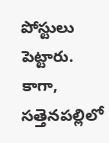పోస్టులు పెట్టారు.
కాగా, సత్తెనపల్లిలో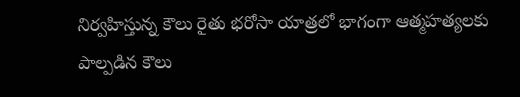నిర్వహిస్తున్న కౌలు రైతు భరోసా యాత్రలో భాగంగా ఆత్మహత్యలకు పాల్పడిన కౌలు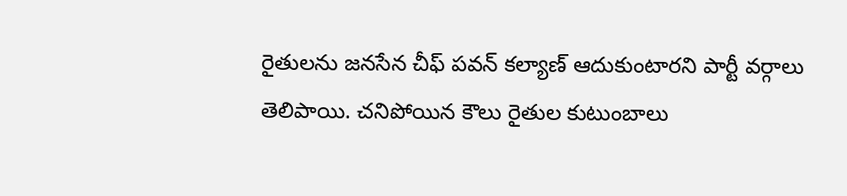రైతులను జనసేన చీఫ్ పవన్ కల్యాణ్ ఆదుకుంటారని పార్టీ వర్గాలు తెలిపాయి. చనిపోయిన కౌలు రైతుల కుటుంబాలు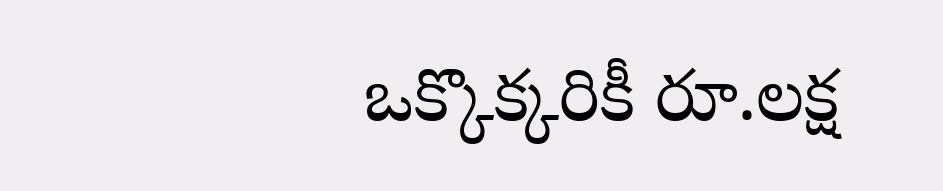ఒక్కొక్కరికీ రూ.లక్ష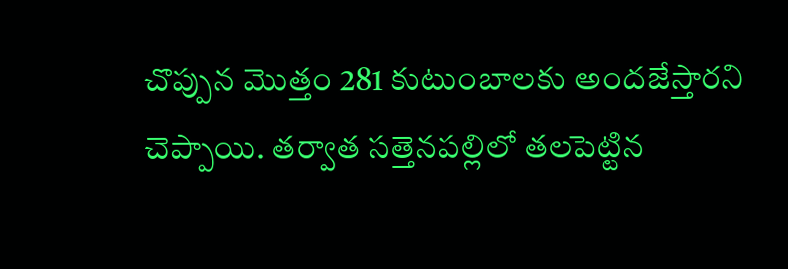చొప్పున మొత్తం 281 కుటుంబాలకు అందజేస్తారని చెప్పాయి. తర్వాత సత్తెనపల్లిలో తలపెట్టిన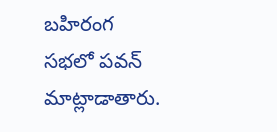బహిరంగ సభలో పవన్ మాట్లాడాతారు.